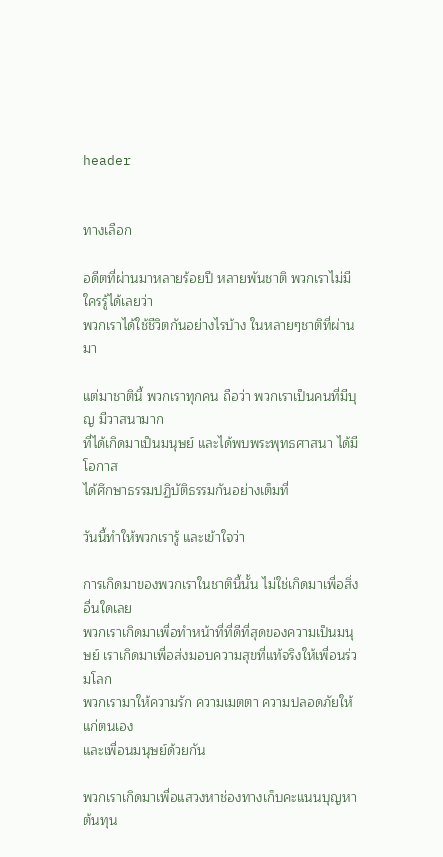header


ทางเลือก

อดีตที่ผ่านมาหลายร้อยปี หลายพันชาติ พวกเราไม่มีใครรู้ได้เลยว่า
พวกเราได้ใช้ชีวิตกันอย่างไรบ้าง ในหลายๆชาติที่ผ่านมา

แต่มาชาตินี้ พวกเราทุกคน ถือว่า พวกเราเป็นคนที่มีบุญ มีวาสนามาก
ที่ได้เกิดมาเป็นมนุษย์ และได้พบพระพุทธศาสนา ได้มีโอกาส
ได้ศึกษาธรรมปฏิบัติธรรมกันอย่างเต็มที่

วันนี้ทำให้พวกเรารู้ และเข้าใจว่า

การเกิดมาของพวกเราในชาตินี้นั้น ไม่ใช่เกิดมาเพื่อสิ่งอื่นใดเลย
พวกเราเกิดมาเพื่อทำหน้าที่ที่ดีที่สุดของความเป็นมนุษย์ เราเกิดมาเพื่อส่งมอบความสุขที่แท้จริงให้เพื่อนร่วมโลก
พวกเรามาให้ความรัก ความเมตตา ความปลอดภัยให้แก่ตนเอง
และเพื่อนมนุษย์ด้วยกัน

พวกเราเกิดมาเพื่อแสวงหาช่องทางเก็บคะแนนบุญหาต้นทุน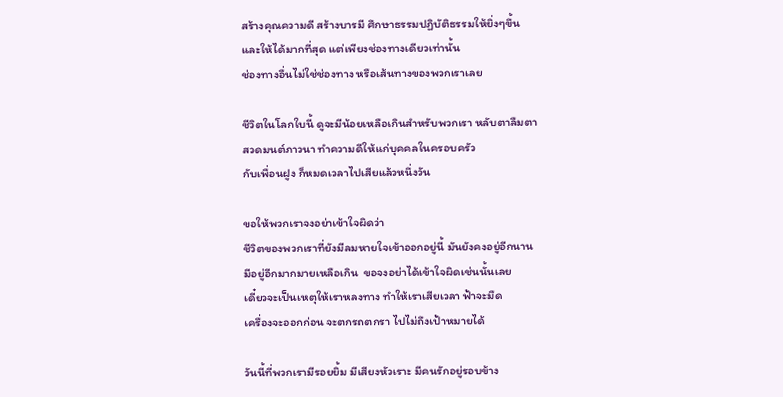สร้างคุณความดี สร้างบารมี ศึกษาธรรมปฏิบัติธรรมให้ยิ่งๆขึ้น
และให้ได้มากที่สุด แต่เพียงช่องทางเดียวเท่านั้น
ช่องทางอื่นไม่ใช่ช่องทาง หรือเส้นทางของพวกเราเลย

ชีวิตในโลกใบนี้ ดูจะมีน้อยเหลือเกินสำหรับพวกเรา หลับตาลืมตา
สวดมนต์ภาวนา ทำความดีให้แก่บุคคลในครอบครัว
กับเพื่อนฝูง ก็หมดเวลาไปเสียแล้วหนึ่งวัน

ขอให้พวกเราจงอย่าเข้าใจผิดว่า
ชีวิตของพวกเราที่ยังมีลมหายใจเข้าออกอยู่นี้ มันยังคงอยู่อีกนาน
มีอยู่อีกมากมายเหลือเกิน  ขอจงอย่าได้เข้าใจผิดเช่นนั้นเลย
เดี๋ยวจะเป็นเหตุให้เราหลงทาง ทำให้เราเสียเวลา ฟ้าจะมืด
เครื่องจะออกก่อน จะตกรถตกรา ไปไม่ถึงเป้าหมายได้

วันนี้ที่พวกเรามีรอยยิ้ม มีเสียงหัวเราะ มีคนรักอยู่รอบข้าง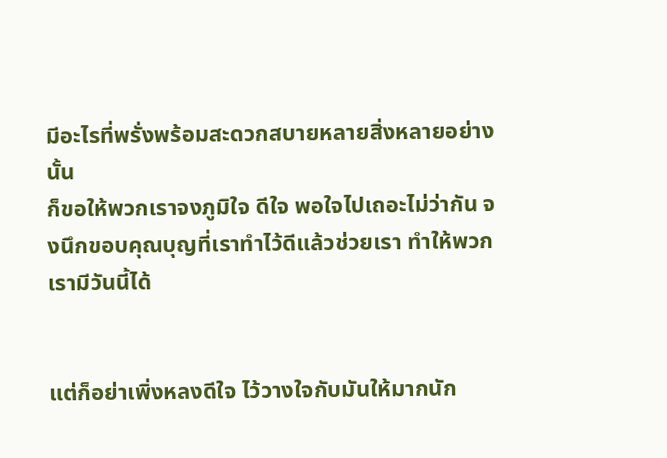มีอะไรที่พรั่งพร้อมสะดวกสบายหลายสิ่งหลายอย่างนั้น
ก็ขอให้พวกเราจงภูมิใจ ดีใจ พอใจไปเถอะไม่ว่ากัน จงนึกขอบคุณบุญที่เราทำไว้ดีแล้วช่วยเรา ทำให้พวกเรามีวันนี้ได้


แต่ก็อย่าเพิ่งหลงดีใจ ไว้วางใจกับมันให้มากนัก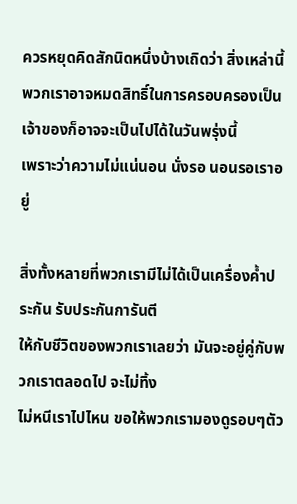ควรหยุดคิดสักนิดหนึ่งบ้างเถิดว่า สิ่งเหล่านี้
พวกเราอาจหมดสิทธิ์ในการครอบครองเป็นเจ้าของก็อาจจะเป็นไปได้ในวันพรุ่งนี้
เพราะว่าความไม่แน่นอน นั่งรอ นอนรอเราอยู่

สิ่งทั้งหลายที่พวกเรามีไม่ได้เป็นเครื่องค้ำประกัน รับประกันการันตี
ให้กับชีวิตของพวกเราเลยว่า มันจะอยู่คู่กับพวกเราตลอดไป จะไม่ทิ้ง
ไม่หนีเราไปไหน ขอให้พวกเรามองดูรอบๆตัว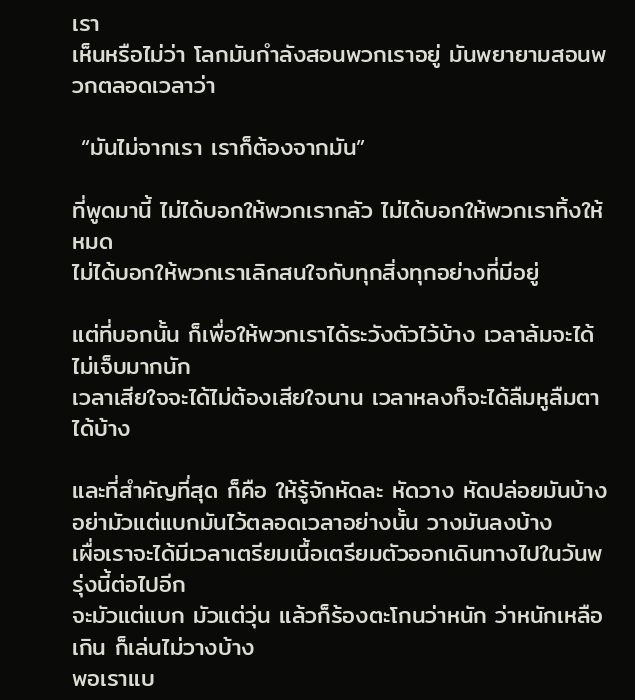เรา
เห็นหรือไม่ว่า โลกมันกำลังสอนพวกเราอยู่ มันพยายามสอนพวกตลอดเวลาว่า

 “มันไม่จากเรา เราก็ต้องจากมัน”

ที่พูดมานี้ ไม่ได้บอกให้พวกเรากลัว ไม่ได้บอกให้พวกเราทิ้งให้หมด
ไม่ได้บอกให้พวกเราเลิกสนใจกับทุกสิ่งทุกอย่างที่มีอยู่

แต่ที่บอกนั้น ก็เพื่อให้พวกเราได้ระวังตัวไว้บ้าง เวลาล้มจะได้ไม่เจ็บมากนัก
เวลาเสียใจจะได้ไม่ต้องเสียใจนาน เวลาหลงก็จะได้ลืมหูลืมตาได้บ้าง

และที่สำคัญที่สุด ก็คือ ให้รู้จักหัดละ หัดวาง หัดปล่อยมันบ้าง
อย่ามัวแต่แบกมันไว้ตลอดเวลาอย่างนั้น วางมันลงบ้าง
เผื่อเราจะได้มีเวลาเตรียมเนื้อเตรียมตัวออกเดินทางไปในวันพรุ่งนี้ต่อไปอีก
จะมัวแต่แบก มัวแต่วุ่น แล้วก็ร้องตะโกนว่าหนัก ว่าหนักเหลือเกิน ก็เล่นไม่วางบ้าง
พอเราแบ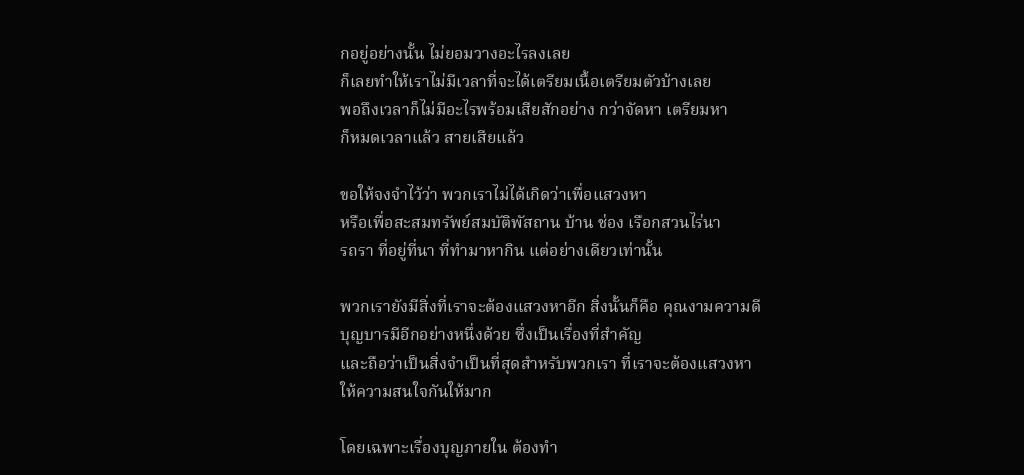กอยู่อย่างนั้น ไม่ยอมวางอะไรลงเลย
ก็เลยทำให้เราไม่มีเวลาที่จะได้เตรียมเนื้อเตรียมตัวบ้างเลย
พอถึงเวลาก็ไม่มีอะไรพร้อมเสียสักอย่าง กว่าจัดหา เตรียมหา
ก็หมดเวลาแล้ว สายเสียแล้ว

ขอให้จงจำไว้ว่า พวกเราไม่ได้เกิดว่าเพื่อแสวงหา
หรือเพื่อสะสมทรัพย์สมบัติพัสถาน บ้าน ช่อง เรือกสวนไร่นา
รถรา ที่อยู่ที่นา ที่ทำมาหากิน แต่อย่างเดียวเท่านั้น

พวกเรายังมีสิ่งที่เราจะต้องแสวงหาอีก สิ่งนั้นก็คือ คุณงามความดี
บุญบารมีอีกอย่างหนึ่งด้วย ซึ่งเป็นเรื่องที่สำคัญ
และถือว่าเป็นสิ่งจำเป็นที่สุดสำหรับพวกเรา ที่เราจะต้องแสวงหา
ให้ความสนใจกันให้มาก

โดยเฉพาะเรื่องบุญภายใน ต้องทำ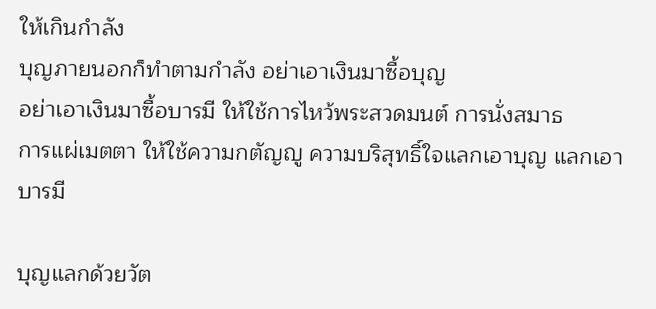ให้เกินกำลัง
บุญภายนอกก็ทำตามกำลัง อย่าเอาเงินมาซื้อบุญ
อย่าเอาเงินมาซื้อบารมี ให้ใช้การไหว้พระสวดมนต์ การนั่งสมาธ
การแผ่เมตตา ให้ใช้ความกตัญญู ความบริสุทธิ์ใจแลกเอาบุญ แลกเอาบารมี

บุญแลกด้วยวัต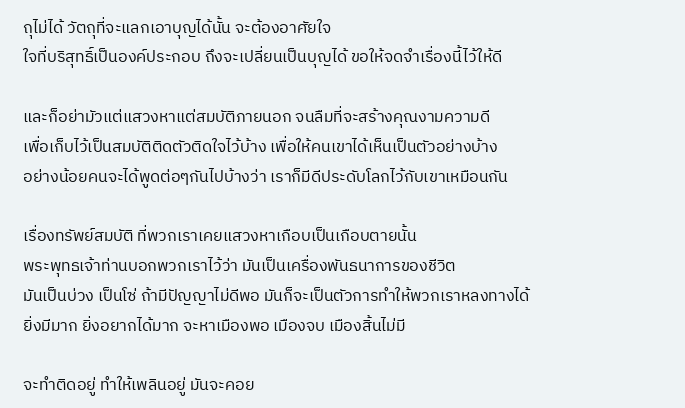ถุไม่ได้ วัตถุที่จะแลกเอาบุญได้นั้น จะต้องอาศัยใจ
ใจที่บริสุทธิ์เป็นองค์ประกอบ ถึงจะเปลี่ยนเป็นบุญได้ ขอให้จดจำเรื่องนี้ไว้ให้ดี

และก็อย่ามัวแต่แสวงหาแต่สมบัติภายนอก จนลืมที่จะสร้างคุณงามความดี
เพื่อเก็บไว้เป็นสมบัติติดตัวติดใจไว้บ้าง เพื่อให้คนเขาได้เห็นเป็นตัวอย่างบ้าง
อย่างน้อยคนจะได้พูดต่อๆกันไปบ้างว่า เราก็มีดีประดับโลกไว้กับเขาเหมือนกัน

เรื่องทรัพย์สมบัติ ที่พวกเราเคยแสวงหาเกือบเป็นเกือบตายนั้น
พระพุทธเจ้าท่านบอกพวกเราไว้ว่า มันเป็นเครื่องพันธนาการของชีวิต
มันเป็นบ่วง เป็นโซ่ ถ้ามีปัญญาไม่ดีพอ มันก็จะเป็นตัวการทำให้พวกเราหลงทางได้
ยิ่งมีมาก ยิ่งอยากได้มาก จะหาเมืองพอ เมืองจบ เมืองสิ้นไม่มี

จะทำติดอยู่ ทำให้เพลินอยู่ มันจะคอย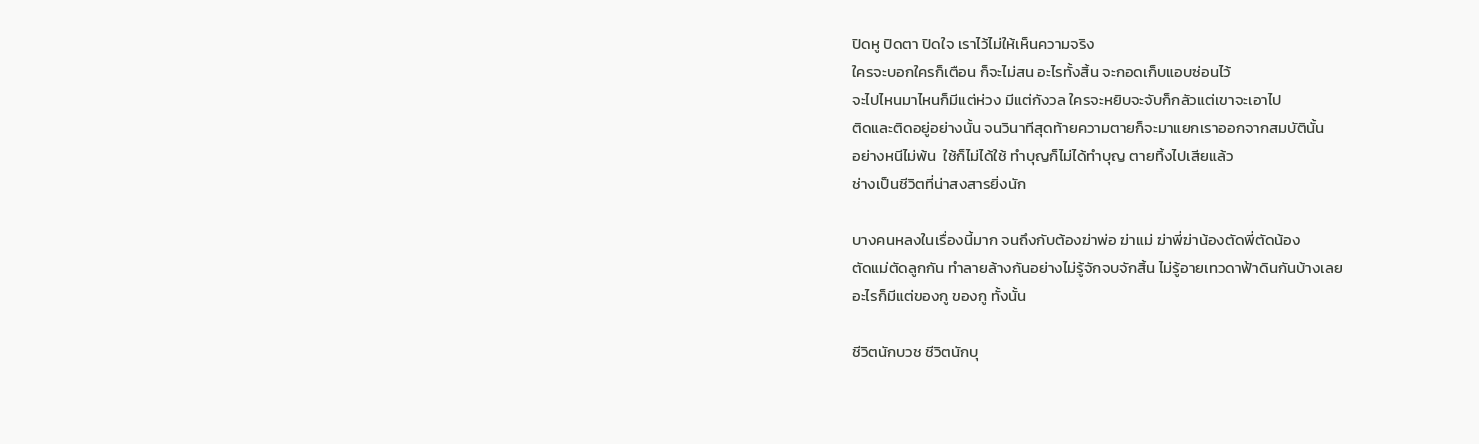ปิดหู ปิดตา ปิดใจ เราไว้ไม่ให้เห็นความจริง
ใครจะบอกใครก็เตือน ก็จะไม่สน อะไรทั้งสิ้น จะกอดเก็บแอบซ่อนไว้
จะไปไหนมาไหนก็มีแต่ห่วง มีแต่กังวล ใครจะหยิบจะจับก็กลัวแต่เขาจะเอาไป
ติดและติดอยู่อย่างนั้น จนวินาทีสุดท้ายความตายก็จะมาแยกเราออกจากสมบัตินั้น
อย่างหนีไม่พ้น  ใช้ก็ไม่ได้ใช้ ทำบุญก็ไม่ได้ทำบุญ ตายทิ้งไปเสียแล้ว
ช่างเป็นชีวิตที่น่าสงสารยิ่งนัก

บางคนหลงในเรื่องนี้มาก จนถึงกับต้องฆ่าพ่อ ฆ่าแม่ ฆ่าพี่ฆ่าน้องตัดพี่ตัดน้อง
ตัดแม่ตัดลูกกัน ทำลายล้างกันอย่างไม่รู้จักจบจักสิ้น ไม่รู้อายเทวดาฟ้าดินกันบ้างเลย
อะไรก็มีแต่ของกู ของกู ทั้งนั้น

ชีวิตนักบวช ชีวิตนักบุ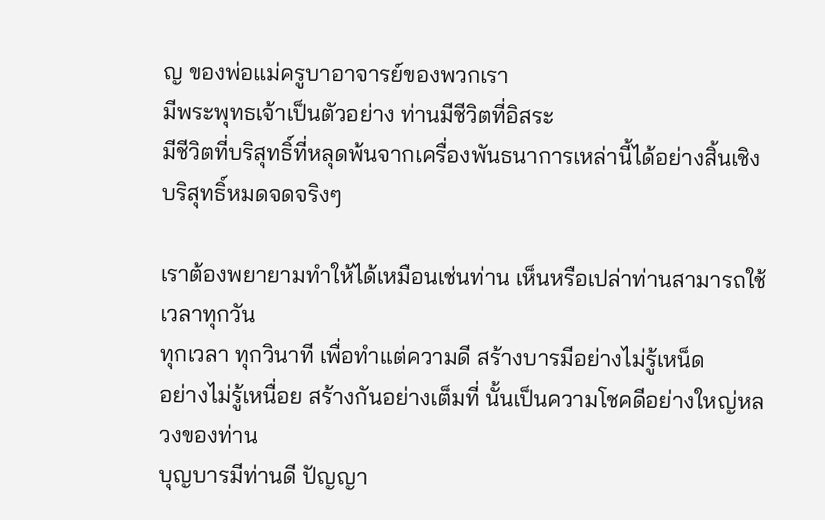ญ ของพ่อแม่ครูบาอาจารย์ของพวกเรา
มีพระพุทธเจ้าเป็นตัวอย่าง ท่านมีชีวิตที่อิสระ
มีชีวิตที่บริสุทธิ์ที่หลุดพ้นจากเครื่องพันธนาการเหล่านี้ได้อย่างสิ้นเชิง
บริสุทธิ์หมดจดจริงๆ

เราต้องพยายามทำให้ได้เหมือนเช่นท่าน เห็นหรือเปล่าท่านสามารถใช้เวลาทุกวัน
ทุกเวลา ทุกวินาที เพื่อทำแต่ความดี สร้างบารมีอย่างไม่รู้เหน็ด
อย่างไม่รู้เหนื่อย สร้างกันอย่างเต็มที่ นั้นเป็นความโชคดีอย่างใหญ่หลวงของท่าน
บุญบารมีท่านดี ปัญญา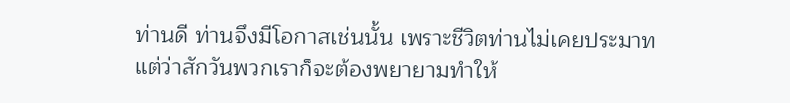ท่านดี ท่านจึงมีโอกาสเช่นนั้น เพราะชีวิตท่านไม่เคยประมาท
แต่ว่าสักวันพวกเราก็จะต้องพยายามทำให้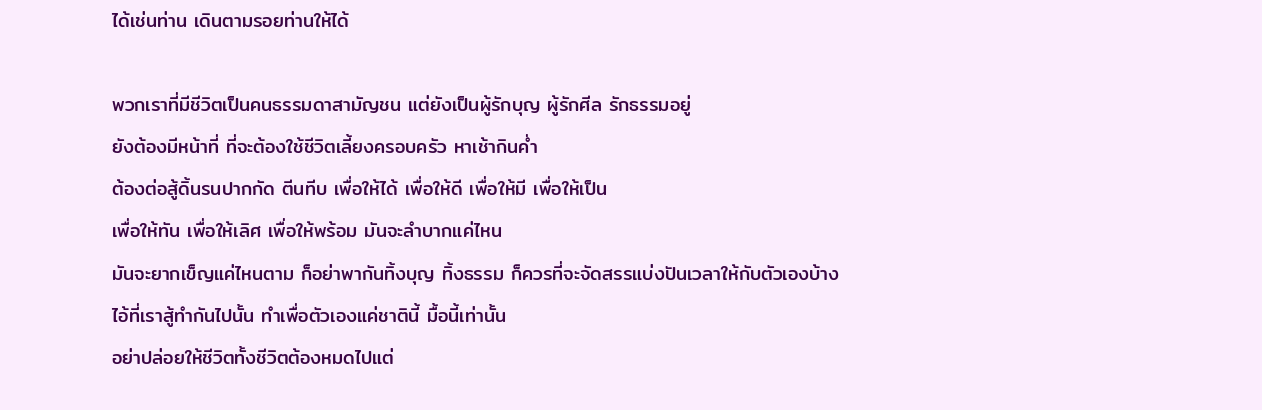ได้เช่นท่าน เดินตามรอยท่านให้ได้

พวกเราที่มีชีวิตเป็นคนธรรมดาสามัญชน แต่ยังเป็นผู้รักบุญ ผู้รักศีล รักธรรมอยู่
ยังต้องมีหน้าที่ ที่จะต้องใช้ชีวิตเลี้ยงครอบครัว หาเช้ากินค่ำ
ต้องต่อสู้ดิ้นรนปากกัด ตีนทีบ เพื่อให้ได้ เพื่อให้ดี เพื่อให้มี เพื่อให้เป็น
เพื่อให้ทัน เพื่อให้เลิศ เพื่อให้พร้อม มันจะลำบากแค่ไหน
มันจะยากเข็ญแค่ไหนตาม ก็อย่าพากันทิ้งบุญ ทิ้งธรรม ก็ควรที่จะจัดสรรแบ่งปันเวลาให้กับตัวเองบ้าง
ไอ้ที่เราสู้ทำกันไปนั้น ทำเพื่อตัวเองแค่ชาตินี้ มื้อนี้เท่านั้น
อย่าปล่อยให้ชีวิตทั้งชีวิตต้องหมดไปแต่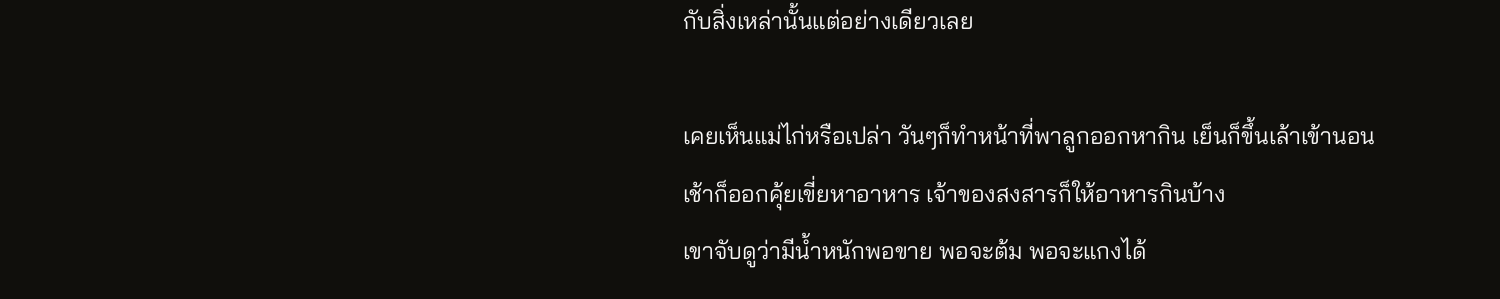กับสิ่งเหล่านั้นแต่อย่างเดียวเลย

เคยเห็นแม่ไก่หรือเปล่า วันๆก็ทำหน้าที่พาลูกออกหากิน เย็นก็ขึ้นเล้าเข้านอน
เช้าก็ออกคุ้ยเขี่ยหาอาหาร เจ้าของสงสารก็ให้อาหารกินบ้าง
เขาจับดูว่ามีน้ำหนักพอขาย พอจะต้ม พอจะแกงได้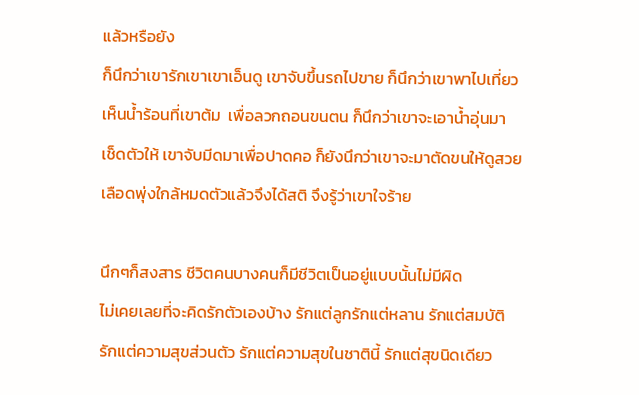แล้วหรือยัง
ก็นึกว่าเขารักเขาเขาเอ็นดู เขาจับขึ้นรถไปขาย ก็นึกว่าเขาพาไปเที่ยว
เห็นน้ำร้อนที่เขาต้ม  เพื่อลวกถอนขนตน ก็นึกว่าเขาจะเอาน้ำอุ่นมา
เช็ดตัวให้ เขาจับมีดมาเพื่อปาดคอ ก็ยังนึกว่าเขาจะมาตัดขนให้ดูสวย
เลือดพุ่งใกล้หมดตัวแล้วจึงได้สติ จึงรู้ว่าเขาใจร้าย

นึกๆก็สงสาร ชีวิตคนบางคนก็มีชีวิตเป็นอยู่แบบนั้นไม่มีผิด
ไม่เคยเลยที่จะคิดรักตัวเองบ้าง รักแต่ลูกรักแต่หลาน รักแต่สมบัติ
รักแต่ความสุขส่วนตัว รักแต่ความสุขในชาตินี้ รักแต่สุขนิดเดียว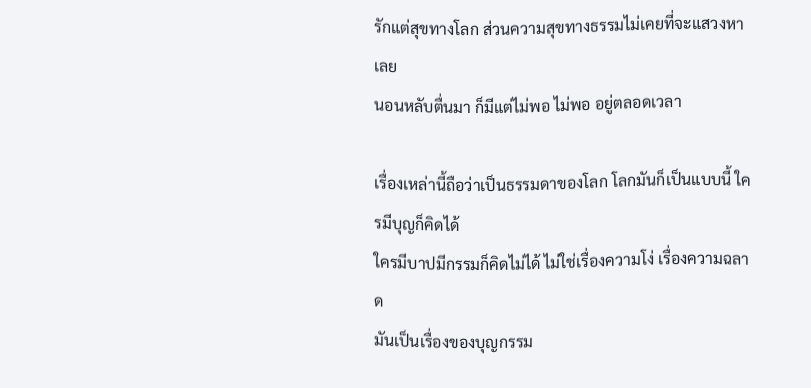รักแต่สุขทางโลก ส่วนความสุขทางธรรมไม่เคยที่จะแสวงหาเลย
นอนหลับตื่นมา ก็มีแต่ไม่พอ ไม่พอ อยู่ตลอดเวลา

เรื่องเหล่านี้ถือว่าเป็นธรรมดาของโลก โลกมันก็เป็นแบบนี้ ใครมีบุญก็คิดได้
ใครมีบาปมีกรรมก็คิดไม่ได้ ไม่ใช่เรื่องความโง่ เรื่องความฉลาด
มันเป็นเรื่องของบุญกรรม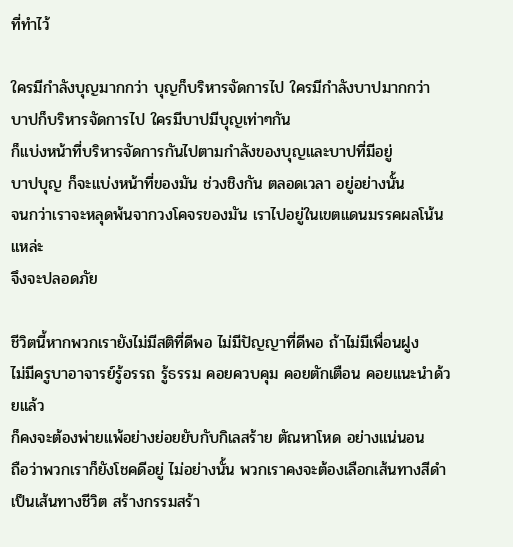ที่ทำไว้

ใครมีกำลังบุญมากกว่า บุญก็บริหารจัดการไป ใครมีกำลังบาปมากกว่า
บาปก็บริหารจัดการไป ใครมีบาปมีบุญเท่าๆกัน
ก็แบ่งหน้าที่บริหารจัดการกันไปตามกำลังของบุญและบาปที่มีอยู่
บาปบุญ ก็จะแบ่งหน้าที่ของมัน ช่วงชิงกัน ตลอดเวลา อยู่อย่างนั้น
จนกว่าเราจะหลุดพ้นจากวงโคจรของมัน เราไปอยู่ในเขตแดนมรรคผลโน้นแหล่ะ
จึงจะปลอดภัย

ชีวิตนี้หากพวกเรายังไม่มีสติที่ดีพอ ไม่มีปัญญาที่ดีพอ ถ้าไม่มีเพื่อนฝูง
ไม่มีครูบาอาจารย์รู้อรรถ รู้ธรรม คอยควบคุม คอยตักเตือน คอยแนะนำด้วยแล้ว
ก็คงจะต้องพ่ายแพ้อย่างย่อยยับกับกิเลสร้าย ตัณหาโหด อย่างแน่นอน
ถือว่าพวกเราก็ยังโชคดีอยู่ ไม่อย่างนั้น พวกเราคงจะต้องเลือกเส้นทางสีดำ
เป็นเส้นทางชีวิต สร้างกรรมสร้า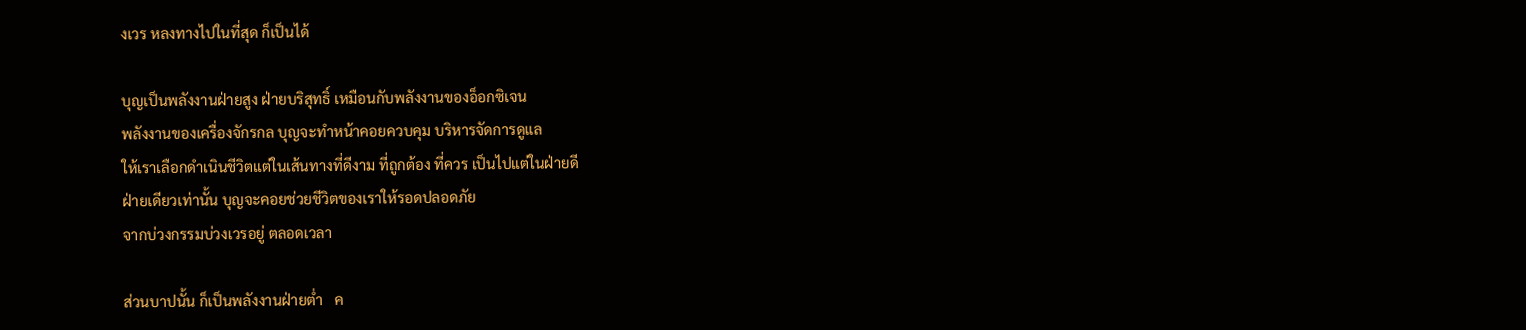งเวร หลงทางไปในที่สุด ก็เป็นได้

บุญเป็นพลังงานฝ่ายสูง ฝ่ายบริสุทธิ์ เหมือนกับพลังงานของอ็อกซิเจน
พลังงานของเครื่องจักรกล บุญจะทำหน้าคอยควบคุม บริหารจัดการดูแล
ให้เราเลือกดำเนินชีวิตแต่ในเส้นทางที่ดีงาม ที่ถูกต้อง ที่ควร เป็นไปแต่ในฝ่ายดี
ฝ่ายเดียวเท่านั้น บุญจะคอยช่วยชีวิตของเราให้รอดปลอดภัย
จากบ่วงกรรมบ่วงเวรอยู่ ตลอดเวลา

ส่วนบาปนั้น ก็เป็นพลังงานฝ่ายต่ำ   ค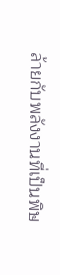ล้ายกับพลังงานที่เป็นพิษ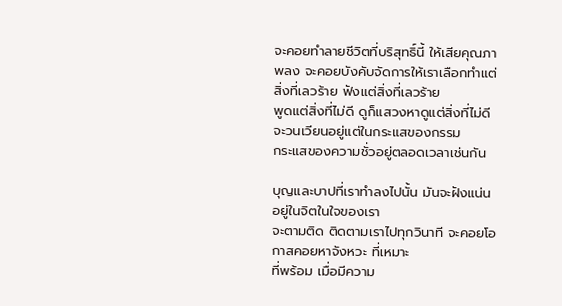จะคอยทำลายชีวิตที่บริสุทธิ์นี้ ให้เสียคุณภาพลง จะคอยบังคับจัดการให้เราเลือกทำแต่สิ่งที่เลวร้าย ฟังแต่สิ่งที่เลวร้าย
พูดแต่สิ่งที่ไม่ดี ดูก็แสวงหาดูแต่สิ่งที่ไม่ดี จะวนเวียนอยู่แต่ในกระแสของกรรม
กระแสของความชั่วอยู่ตลอดเวลาเช่นกัน

บุญและบาปที่เราทำลงไปนั้น มันจะฝังแน่นอยู่ในจิตในใจของเรา
จะตามติด ติดตามเราไปทุกวินาที จะคอยโอกาสคอยหาจังหวะ ที่เหมาะ
ที่พร้อม เมื่อมีความ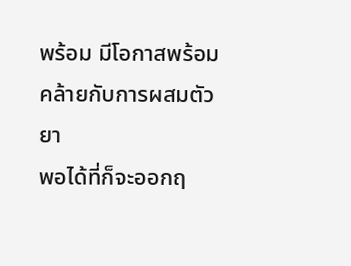พร้อม มีโอกาสพร้อม คล้ายกับการผสมตัวยา
พอได้ที่ก็จะออกฤ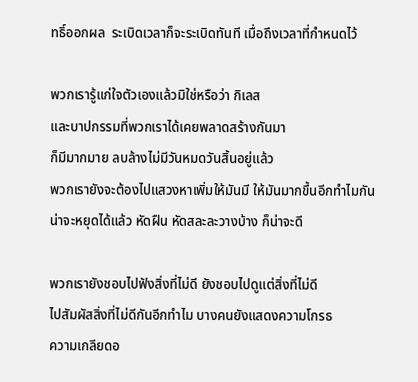ทธิ์ออกผล  ระเบิดเวลาก็จะระเบิดทันที เมื่อถึงเวลาที่กำหนดไว้

พวกเรารู้แก่ใจตัวเองแล้วมิใช่หรือว่า กิเลส
และบาปกรรมที่พวกเราได้เคยพลาดสร้างกันมา
ก็มีมากมาย ลบล้างไม่มีวันหมดวันสิ้นอยู่แล้ว
พวกเรายังจะต้องไปแสวงหาเพิ่มให้มันมี ให้มันมากขึ้นอีกทำไมกัน
น่าจะหยุดได้แล้ว หัดฝืน หัดสละละวางบ้าง ก็น่าจะดี

พวกเรายังชอบไปฟังสิ่งที่ไม่ดี ยังชอบไปดูแต่สิ่งที่ไม่ดี
ไปสัมผัสสิ่งที่ไม่ดีกันอีกทำไม บางคนยังแสดงความโกรธ
ความเกลียดอ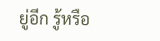ยู่อีก รู้หรือ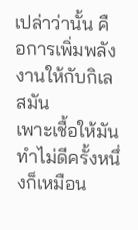เปล่าว่านั้น คือการเพิ่มพลังงานให้กับกิเลสมัน
เพาะเชื้อให้มัน ทำไม่ดีครั้งหนึ่งก็เหมือน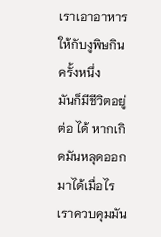เราเอาอาหารให้กับงูพิษกินครั้งหนึ่ง
มันก็มีชีวิตอยู่ต่อ ได้ หากเกิดมันหลุดออกมาได้เมื่อไร
เราควบคุมมัน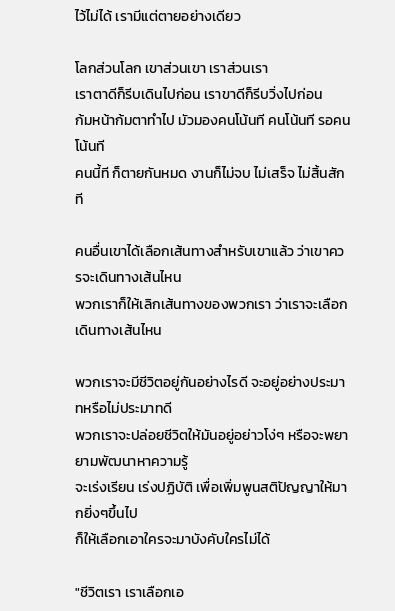ไว้ไม่ได้ เรามีแต่ตายอย่างเดียว

โลกส่วนโลก เขาส่วนเขา เราส่วนเรา
เราตาดีก็รีบเดินไปก่อน เราขาดีก็รีบวิ่งไปก่อน
ก้มหน้าก้มตาทำไป มัวมองคนโน้นที คนโน้นที รอคนโน้นที
คนนี้ที ก็ตายกันหมด งานก็ไม่จบ ไม่เสร็จ ไม่สิ้นสักที

คนอื่นเขาได้เลือกเส้นทางสำหรับเขาแล้ว ว่าเขาควรจะเดินทางเส้นไหน
พวกเราก็ให้เลิกเส้นทางของพวกเรา ว่าเราจะเลือกเดินทางเส้นไหน

พวกเราจะมีชีวิตอยู่กันอย่างไรดี จะอยู่อย่างประมาทหรือไม่ประมาทดี
พวกเราจะปล่อยชีวิตให้มันอยู่อย่าวโง่ๆ หรือจะพยายามพัฒนาหาความรู้
จะเร่งเรียน เร่งปฏิบัติ เพื่อเพิ่มพูนสติปัญญาให้มากยิ่งๆขึ้นไป
ก็ให้เลือกเอาใครจะมาบังคับใครไม่ได้

"ชีวิตเรา เราเลือกเอ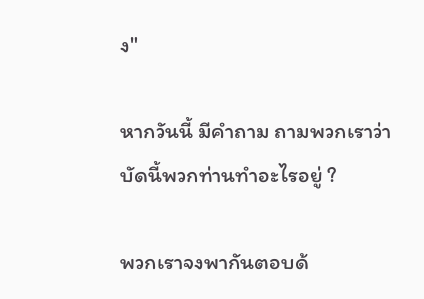ง"

หากวันนี้ มีคำถาม ถามพวกเราว่า
บัดนี้พวกท่านทำอะไรอยู่ ?

พวกเราจงพากันตอบด้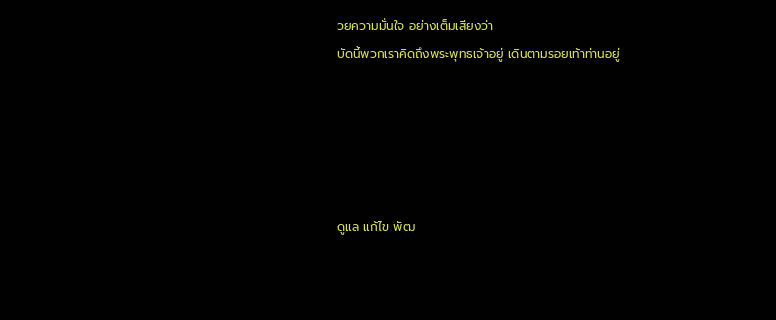วยความมั่นใจ อย่างเต็มเสียงว่า
บัดนี้พวกเราคิดถึงพระพุทธเจ้าอยู่ เดินตามรอยเท้าท่านอยู่





ดูแล แก้ไข พัฒ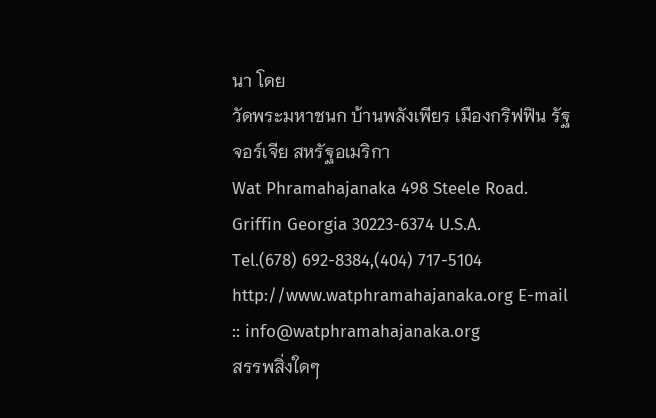นา โดย
วัดพระมหาชนก บ้านพลังเพียร เมืองกริฟฟิน รัฐจอร์เจีย สหรัฐอเมริกา
Wat Phramahajanaka 498 Steele Road. Griffin Georgia 30223-6374 U.S.A.
Tel.(678) 692-8384,(404) 717-5104
http://www.watphramahajanaka.org E-mail :: info@watphramahajanaka.org
สรรพสิ่งใดๆ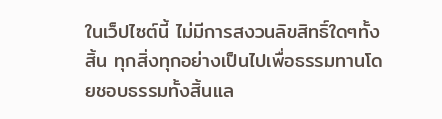ในเว็ปไซต์นี้ ไม่มีการสงวนลิขสิทธิ์ใดๆทั้งสิ้น ทุกสิ่งทุกอย่างเป็นไปเพื่อธรรมทานโดยชอบธรรมทั้งสิ้นแล